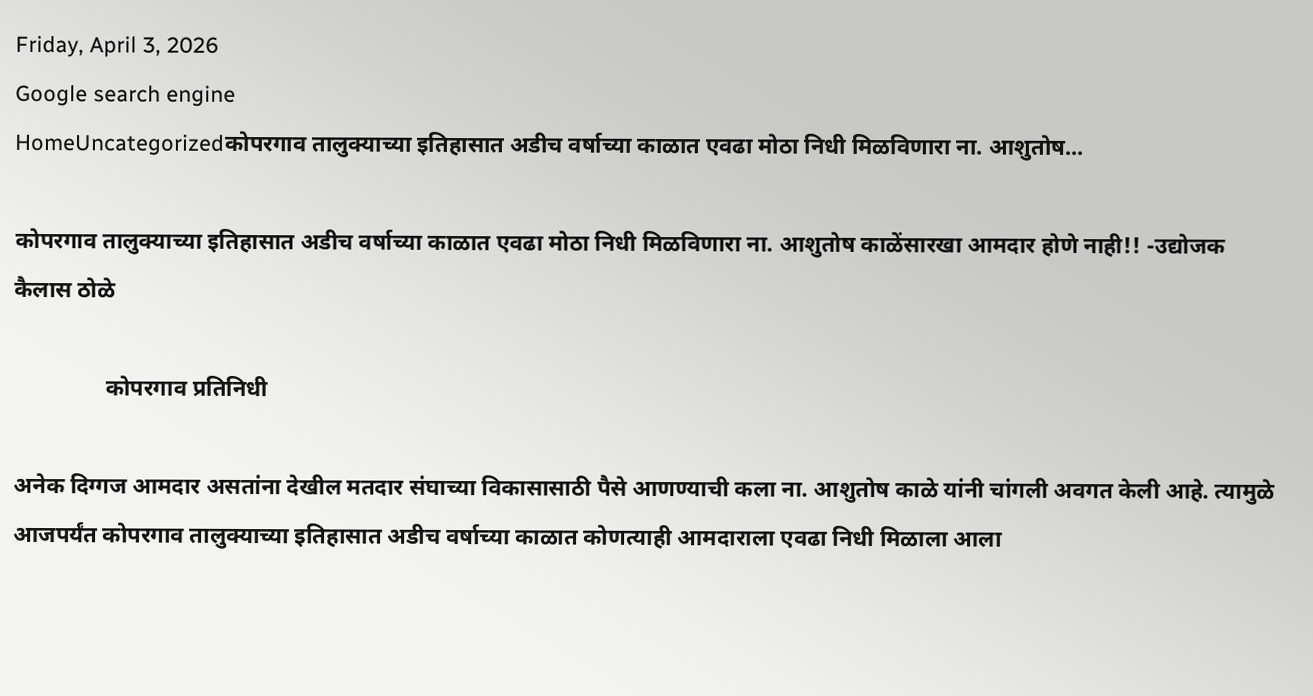Friday, April 3, 2026
Google search engine
HomeUncategorizedकोपरगाव तालुक्याच्या इतिहासात अडीच वर्षाच्या काळात एवढा मोठा निधी मिळविणारा ना. आशुतोष...

कोपरगाव तालुक्याच्या इतिहासात अडीच वर्षाच्या काळात एवढा मोठा निधी मिळविणारा ना. आशुतोष काळेंसारखा आमदार होणे नाही!! -उद्योजक कैलास ठोळे

                कोपरगाव प्रतिनिधी

अनेक दिग्गज आमदार असतांना देखील मतदार संघाच्या विकासासाठी पैसे आणण्याची कला ना. आशुतोष काळे यांनी चांगली अवगत केली आहे. त्यामुळे आजपर्यंत कोपरगाव तालुक्याच्या इतिहासात अडीच वर्षाच्या काळात कोणत्याही आमदाराला एवढा निधी मिळाला आला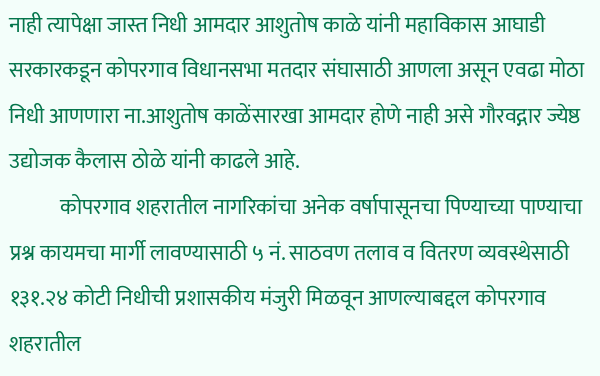नाही त्यापेक्षा जास्त निधी आमदार आशुतोष काळे यांनी महाविकास आघाडी सरकारकडून कोपरगाव विधानसभा मतदार संघासाठी आणला असून एवढा मोठा निधी आणणारा ना.आशुतोष काळेंसारखा आमदार होणे नाही असे गौरवद्गार ज्येष्ठ उद्योजक कैलास ठोळे यांनी काढले आहे.
            कोपरगाव शहरातील नागरिकांचा अनेक वर्षापासूनचा पिण्याच्या पाण्याचा प्रश्न कायमचा मार्गी लावण्यासाठी ५ नं. साठवण तलाव व वितरण व्यवस्थेसाठी १३१.२४ कोटी निधीची प्रशासकीय मंजुरी मिळवून आणल्याबद्दल कोपरगाव शहरातील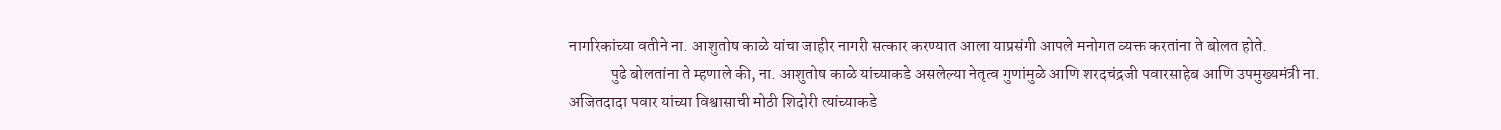नागरिकांच्या वतीने ना. आशुतोष काळे यांचा जाहीर नागरी सत्कार करण्यात आला याप्रसंगी आपले मनोगत व्यक्त करतांना ते बोलत होते.
             पुढे बोलतांना ते म्हणाले की, ना. आशुतोष काळे यांच्याकडे असलेल्या नेतृत्व गुणांमुळे आणि शरदचंद्रजी पवारसाहेब आणि उपमुख्यमंत्री ना. अजितदादा पवार यांच्या विश्वासाची मोठी शिदोरी त्यांच्याकडे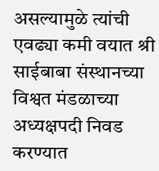असल्यामुळे त्यांची एवढ्या कमी वयात श्री साईबाबा संस्थानच्या विश्वत मंडळाच्या अध्यक्षपदी निवड करण्यात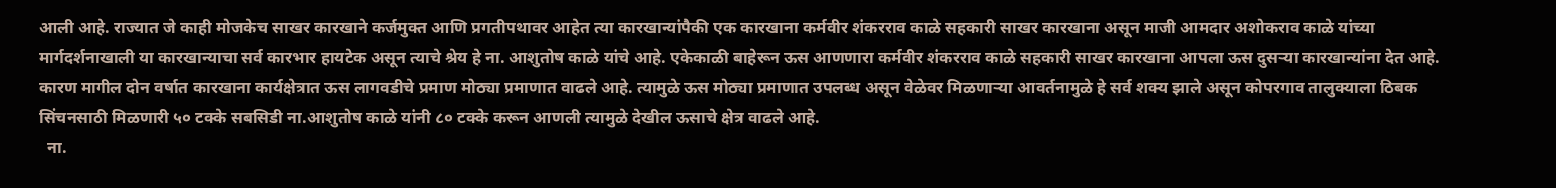आली आहे. राज्यात जे काही मोजकेच साखर कारखाने कर्जमुक्त आणि प्रगतीपथावर आहेत त्या कारखान्यांपैकी एक कारखाना कर्मवीर शंकरराव काळे सहकारी साखर कारखाना असून माजी आमदार अशोकराव काळे यांच्या मार्गदर्शनाखाली या कारखान्याचा सर्व कारभार हायटेक असून त्याचे श्रेय हे ना. आशुतोष काळे यांचे आहे. एकेकाळी बाहेरून ऊस आणणारा कर्मवीर शंकरराव काळे सहकारी साखर कारखाना आपला ऊस दुसऱ्या कारखान्यांना देत आहे. कारण मागील दोन वर्षात कारखाना कार्यक्षेत्रात ऊस लागवडीचे प्रमाण मोठ्या प्रमाणात वाढले आहे. त्यामुळे ऊस मोठ्या प्रमाणात उपलब्ध असून वेळेवर मिळणाऱ्या आवर्तनामुळे हे सर्व शक्य झाले असून कोपरगाव तालुक्याला ठिबक सिंचनसाठी मिळणारी ५० टक्के सबसिडी ना.आशुतोष काळे यांनी ८० टक्के करून आणली त्यामुळे देखील ऊसाचे क्षेत्र वाढले आहे.
  ना.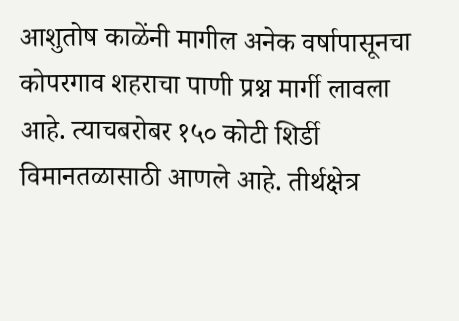आशुतोष काळेंनी मागील अनेक वर्षापासूनचा कोपरगाव शहराचा पाणी प्रश्न मार्गी लावला आहे. त्याचबरोबर १५० कोटी शिर्डी विमानतळासाठी आणले आहे. तीर्थक्षेत्र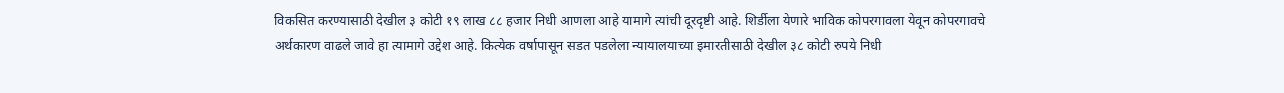विकसित करण्यासाठी देखील ३ कोटी १९ लाख ८८ हजार निधी आणला आहे यामागे त्यांची दूरदृष्टी आहे. शिर्डीला येणारे भाविक कोपरगावला येवून कोपरगावचे अर्थकारण वाढले जावे हा त्यामागे उद्देश आहे. कित्येक वर्षापासून सडत पडलेला न्यायालयाच्या इमारतीसाठी देखील ३८ कोटी रुपये निधी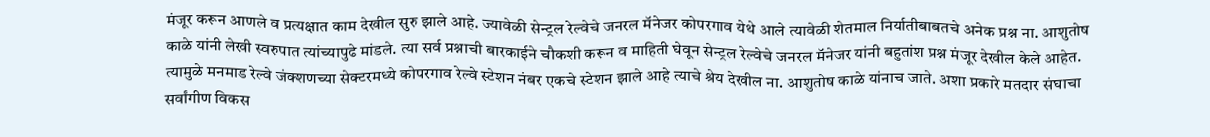मंजूर करून आणले व प्रत्यक्षात काम देखील सुरु झाले आहे. ज्यावेळी सेन्ट्रल रेल्वेचे जनरल मॅनेजर कोपरगाव येथे आले त्यावेळी शेतमाल निर्यातीबाबतचे अनेक प्रश्न ना. आशुतोष काळे यांनी लेखी स्वरुपात त्यांच्यापुढे मांडले. त्या सर्व प्रश्नाची बारकाईने चौकशी करून व माहिती घेवून सेन्ट्रल रेल्वेचे जनरल मॅनेजर यांनी बहुतांश प्रश्न मंजूर देखील केले आहेत. त्यामुळे मनमाड रेल्वे जंक्शणच्या सेक्टरमध्ये कोपरगाव रेल्वे स्टेशन नंबर एकचे स्टेशन झाले आहे त्याचे श्रेय देखील ना. आशुतोष काळे यांनाच जाते. अशा प्रकारे मतदार संघाचा सर्वांगीण विकस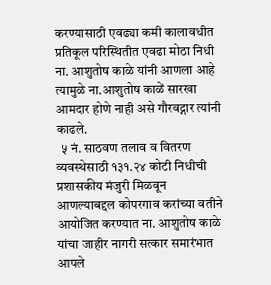करण्यासाठी एवढ्या कमी कालावधीत प्रतिकूल परिस्थितीत एवढा मोठा निधी ना. आशुतोष काळे यांनी आणला आहे त्यामुळे ना.आशुतोष काळें सारखा आमदार होणे नाही असे गौरवद्गार त्यांनी काढले.
  ५ नं. साठवण तलाव व वितरण व्यवस्थेसाठी १३१.२४ कोटी निधीची प्रशासकीय मंजुरी मिळवून आणल्याबद्दल कोपरगाव करांच्या वतीने आयोजित करण्यात ना. आशुतोष काळे यांचा जाहीर नागरी सत्कार समारंभात आपले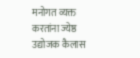मनोगत व्यक्त करतांना ज्येष्ठ उद्योजक कैलास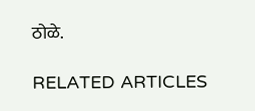ठोळे.

RELATED ARTICLES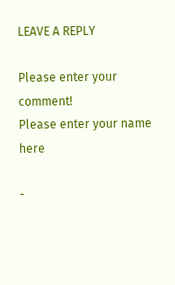LEAVE A REPLY

Please enter your comment!
Please enter your name here

-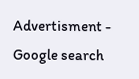Advertisment -
Google search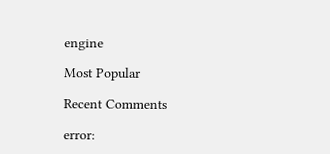engine

Most Popular

Recent Comments

error: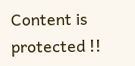Content is protected !!